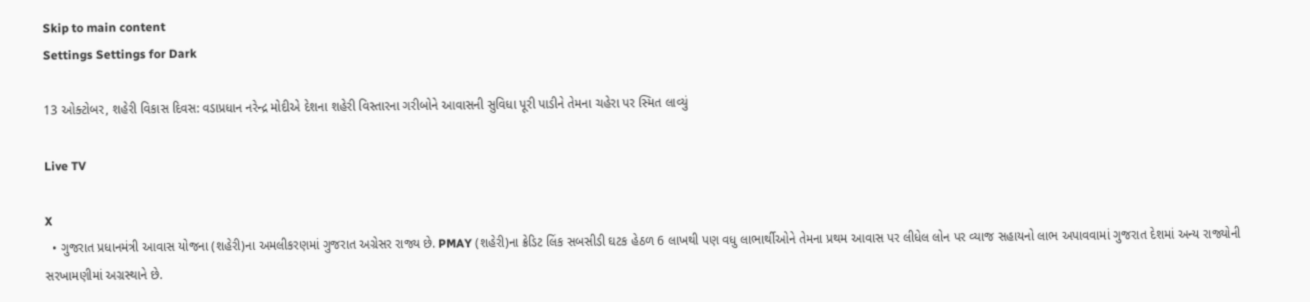Skip to main content
Settings Settings for Dark

13 ઓક્ટોબર, શહેરી વિકાસ દિવસ: વડાપ્રધાન નરેન્દ્ર મોદીએ દેશના શહેરી વિસ્તારના ગરીબોને આવાસની સુવિધા પૂરી પાડીને તેમના ચહેરા પર સ્મિત લાવ્યું

Live TV

X
  • ગુજરાત પ્રધાનમંત્રી આવાસ યોજના (શહેરી)ના અમલીકરણમાં ગુજરાત અગ્રેસર રાજ્ય છે. PMAY (શહેરી)ના ક્રેડિટ લિંક સબસીડી ઘટક હેઠળ 6 લાખથી પણ વધુ લાભાર્થીઓને તેમના પ્રથમ આવાસ પર લીધેલ લોન પર વ્યાજ સહાયનો લાભ અપાવવામાં ગુજરાત દેશમાં અન્ય રાજ્યોની સરખામણીમાં અગ્રસ્થાને છે.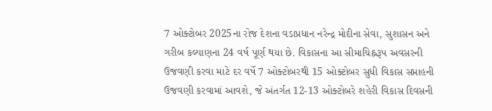7 ઓક્ટોબર 2025ના રોજ દેશના વડાપ્રધાન નરેન્દ્ર મોદીના સેવા, સુશાસન અને ગરીબ કલ્યાણના 24 વર્ષ પૂર્ણ થયા છે. વિકાસના આ સીમાચિહ્નરૂપ અવસરની ઉજવણી કરવા માટે દર વર્ષે 7 ઓક્ટોબરથી 15 ઓક્ટોબર સુધી વિકાસ સપ્તાહની ઉજવણી કરવામાં આવશે, જે અંતર્ગત 12-13 ઓક્ટોબરે શહેરી વિકાસ દિવસની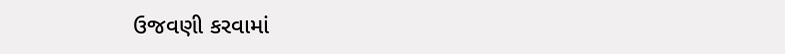ઉજવણી કરવામાં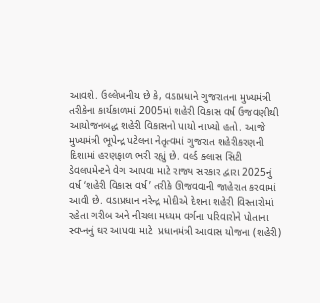આવશે. ઉલ્લેખનીય છે કે, વડાપ્રધાને ગુજરાતના મુખ્યમંત્રી તરીકેના કાર્યકાળમાં 2005માં શહેરી વિકાસ વર્ષ ઉજવણીથી આયોજનબદ્ધ શહેરી વિકાસનો પાયો નાખ્યો હતો. આજે મુખ્યમંત્રી ભૂપેન્દ્ર પટેલના નેતૃત્વમાં ગુજરાત શહેરીકરણની દિશામાં હરણફાળ ભરી રહ્યું છે. વર્લ્ડ ક્લાસ સિટી ડેવલપમેન્ટને વેગ આપવા માટે રાજ્ય સરકાર દ્વારા 2025નું વર્ષ ‘શહેરી વિકાસ વર્ષ’ તરીકે ઊજવવાની જાહેરાત કરવામાં આવી છે. વડાપ્રધાન નરેન્દ્ર મોદીએ દેશના શહેરી વિસ્તારોમાં રહેતા ગરીબ અને નીચલા મધ્યમ વર્ગના પરિવારોને પોતાના સ્વપ્નનું ઘર આપવા માટે  પ્રધાનમંત્રી આવાસ યોજના (શહેરી)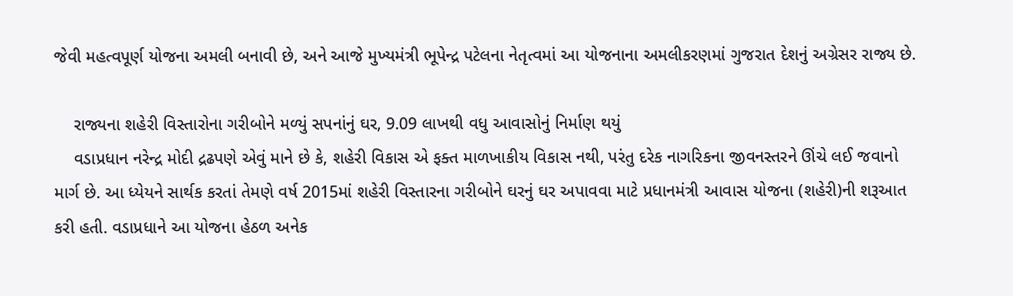જેવી મહત્વપૂર્ણ યોજના અમલી બનાવી છે, અને આજે મુખ્યમંત્રી ભૂપેન્દ્ર પટેલના નેતૃત્વમાં આ યોજનાના અમલીકરણમાં ગુજરાત દેશનું અગ્રેસર રાજ્ય છે.

    રાજ્યના શહેરી વિસ્તારોના ગરીબોને મળ્યું સપનાંનું ઘર, 9.09 લાખથી વધુ આવાસોનું નિર્માણ થયું
    વડાપ્રધાન નરેન્દ્ર મોદી દ્રઢપણે એવું માને છે કે, શહેરી વિકાસ એ ફક્ત માળખાકીય વિકાસ નથી, પરંતુ દરેક નાગરિકના જીવનસ્તરને ઊંચે લઈ જવાનો માર્ગ છે. આ ધ્યેયને સાર્થક કરતાં તેમણે વર્ષ 2015માં શહેરી વિસ્તારના ગરીબોને ઘરનું ઘર અપાવવા માટે પ્રધાનમંત્રી આવાસ યોજના (શહેરી)ની શરૂઆત કરી હતી. વડાપ્રધાને આ યોજના હેઠળ અનેક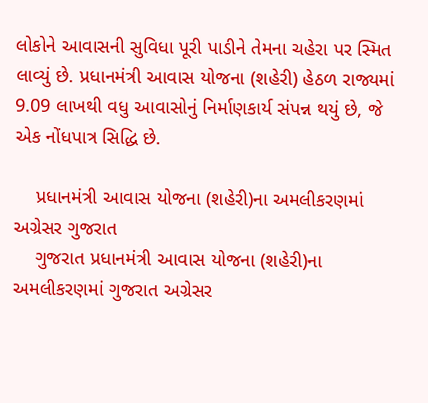લોકોને આવાસની સુવિધા પૂરી પાડીને તેમના ચહેરા પર સ્મિત લાવ્યું છે. પ્રધાનમંત્રી આવાસ યોજના (શહેરી) હેઠળ રાજ્યમાં 9.09 લાખથી વધુ આવાસોનું નિર્માણકાર્ય સંપન્ન થયું છે, જે એક નોંધપાત્ર સિદ્ધિ છે.

    પ્રધાનમંત્રી આવાસ યોજના (શહેરી)ના અમલીકરણમાં અગ્રેસર ગુજરાત
    ગુજરાત પ્રધાનમંત્રી આવાસ યોજના (શહેરી)ના અમલીકરણમાં ગુજરાત અગ્રેસર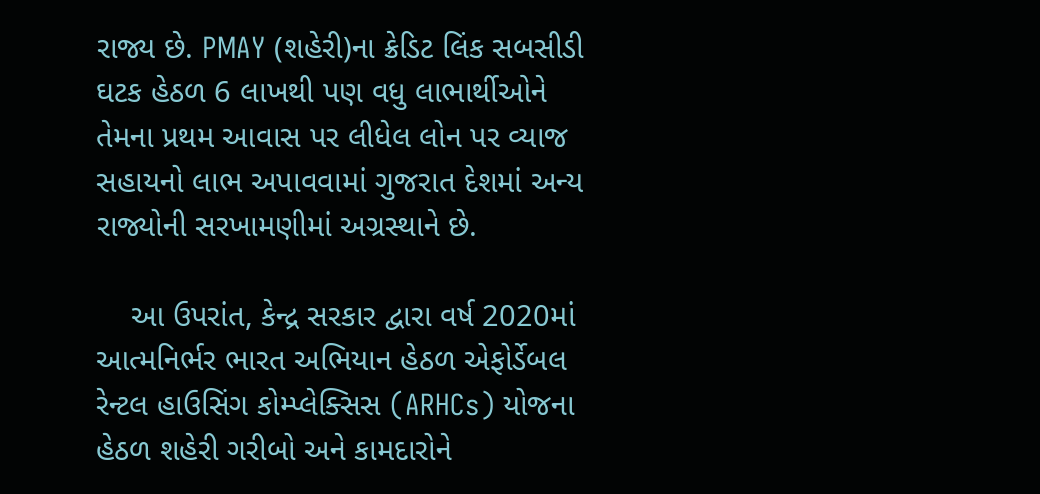રાજ્ય છે. PMAY (શહેરી)ના ક્રેડિટ લિંક સબસીડી ઘટક હેઠળ 6 લાખથી પણ વધુ લાભાર્થીઓને તેમના પ્રથમ આવાસ પર લીધેલ લોન પર વ્યાજ સહાયનો લાભ અપાવવામાં ગુજરાત દેશમાં અન્ય રાજ્યોની સરખામણીમાં અગ્રસ્થાને છે.

    આ ઉપરાંત, કેન્દ્ર સરકાર દ્વારા વર્ષ 2020માં આત્મનિર્ભર ભારત અભિયાન હેઠળ એફોર્ડેબલ રેન્ટલ હાઉસિંગ કોમ્પ્લેક્સિસ (ARHCs) યોજના હેઠળ શહેરી ગરીબો અને કામદારોને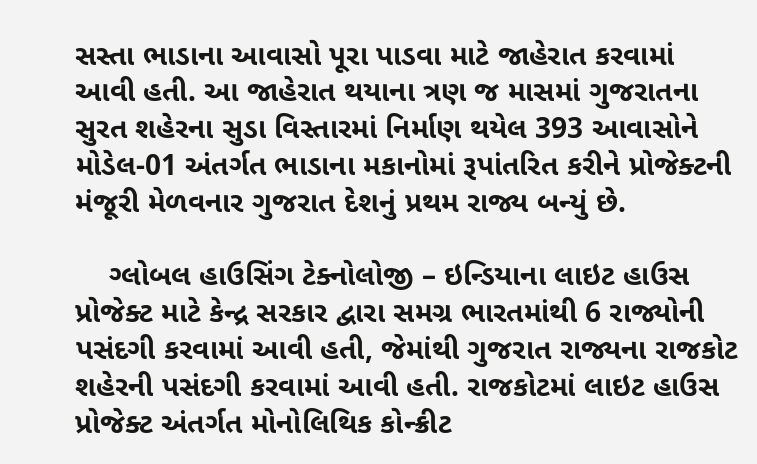સસ્તા ભાડાના આવાસો પૂરા પાડવા માટે જાહેરાત કરવામાં આવી હતી. આ જાહેરાત થયાના ત્રણ જ માસમાં ગુજરાતના સુરત શહેરના સુડા વિસ્તારમાં નિર્માણ થયેલ 393 આવાસોને મોડેલ-01 અંતર્ગત ભાડાના મકાનોમાં રૂપાંતરિત કરીને પ્રોજેક્ટની મંજૂરી મેળવનાર ગુજરાત દેશનું પ્રથમ રાજ્ય બન્યું છે.

    ગ્લોબલ હાઉસિંગ ટેક્નોલોજી – ઇન્ડિયાના લાઇટ હાઉસ પ્રોજેક્ટ માટે કેન્દ્ર સરકાર દ્વારા સમગ્ર ભારતમાંથી 6 રાજ્યોની પસંદગી કરવામાં આવી હતી, જેમાંથી ગુજરાત રાજ્યના રાજકોટ શહેરની પસંદગી કરવામાં આવી હતી. રાજકોટમાં લાઇટ હાઉસ પ્રોજેક્ટ અંતર્ગત મોનોલિથિક કોન્ક્રીટ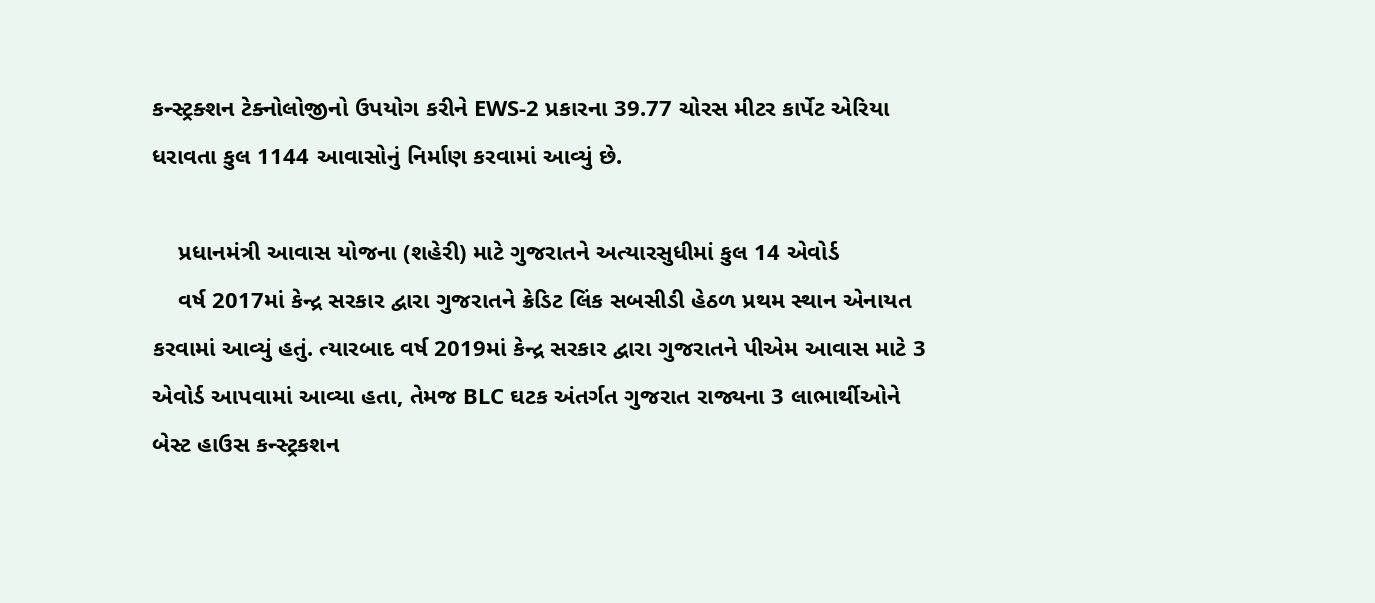કન્સ્ટ્રક્શન ટેક્નોલોજીનો ઉપયોગ કરીને EWS-2 પ્રકારના 39.77 ચોરસ મીટર કાર્પેટ એરિયા ધરાવતા કુલ 1144 આવાસોનું નિર્માણ કરવામાં આવ્યું છે.

    પ્રધાનમંત્રી આવાસ યોજના (શહેરી) માટે ગુજરાતને અત્યારસુધીમાં કુલ 14 એવોર્ડ
    વર્ષ 2017માં કેન્દ્ર સરકાર દ્વારા ગુજરાતને ક્રેડિટ લિંક સબસીડી હેઠળ પ્રથમ સ્થાન એનાયત કરવામાં આવ્યું હતું. ત્યારબાદ વર્ષ 2019માં કેન્દ્ર સરકાર દ્વારા ગુજરાતને પીએમ આવાસ માટે 3 એવોર્ડ આપવામાં આવ્યા હતા, તેમજ BLC ઘટક અંતર્ગત ગુજરાત રાજ્યના 3 લાભાર્થીઓને બેસ્ટ હાઉસ કન્સ્ટ્રકશન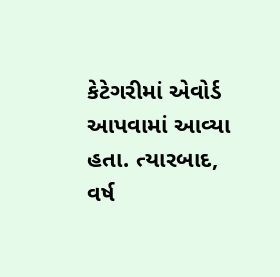કેટેગરીમાં એવોર્ડ આપવામાં આવ્યા હતા. ત્યારબાદ, વર્ષ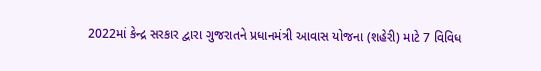2022માં કેન્દ્ર સરકાર દ્વારા ગુજરાતને પ્રધાનમંત્રી આવાસ યોજના (શહેરી) માટે 7 વિવિધ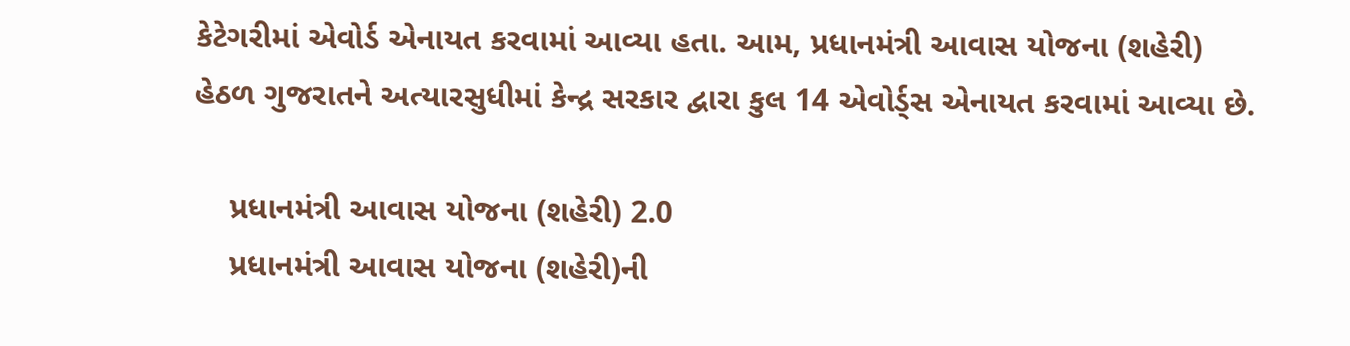કેટેગરીમાં એવોર્ડ એનાયત કરવામાં આવ્યા હતા. આમ, પ્રધાનમંત્રી આવાસ યોજના (શહેરી) હેઠળ ગુજરાતને અત્યારસુધીમાં કેન્દ્ર સરકાર દ્વારા કુલ 14 એવોર્ડ્સ એનાયત કરવામાં આવ્યા છે.

    પ્રધાનમંત્રી આવાસ યોજના (શહેરી) 2.0
    પ્રધાનમંત્રી આવાસ યોજના (શહેરી)ની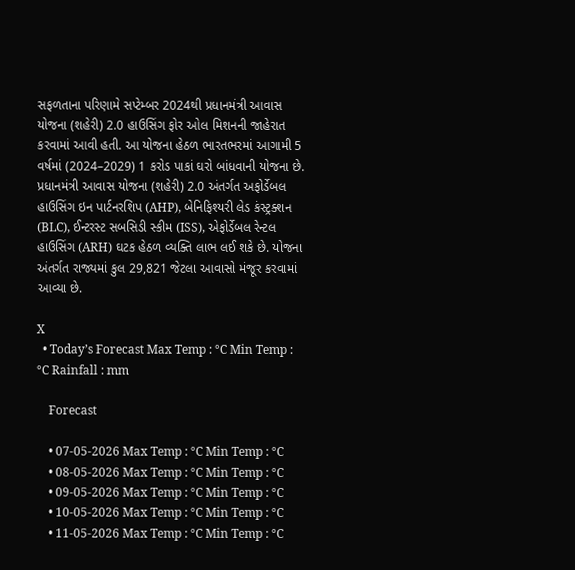સફળતાના પરિણામે સપ્ટેમ્બર 2024થી પ્રધાનમંત્રી આવાસ યોજના (શહેરી) 2.0 હાઉસિંગ ફોર ઓલ મિશનની જાહેરાત કરવામાં આવી હતી. આ યોજના હેઠળ ભારતભરમાં આગામી 5 વર્ષમાં (2024–2029) 1 કરોડ પાકાં ઘરો બાંધવાની યોજના છે. પ્રધાનમંત્રી આવાસ યોજના (શહેરી) 2.0 અંતર્ગત અફોર્ડેબલ હાઉસિંગ ઇન પાર્ટનરશિપ (AHP), બેનિફિશ્યરી લેડ કંસ્ટ્રક્શન (BLC), ઈન્ટરસ્ટ સબસિડી સ્કીમ (ISS), એફોર્ડેબલ રેન્ટલ હાઉસિંગ (ARH) ઘટક હેઠળ વ્યક્તિ લાભ લઈ શકે છે. યોજના અંતર્ગત રાજ્યમાં કુલ 29,821 જેટલા આવાસો મંજૂર કરવામાં આવ્યા છે.

X
  • Today’s Forecast Max Temp : °C Min Temp : °C Rainfall : mm

    Forecast

    • 07-05-2026 Max Temp : °C Min Temp : °C
    • 08-05-2026 Max Temp : °C Min Temp : °C
    • 09-05-2026 Max Temp : °C Min Temp : °C
    • 10-05-2026 Max Temp : °C Min Temp : °C
    • 11-05-2026 Max Temp : °C Min Temp : °C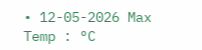• 12-05-2026 Max Temp : °C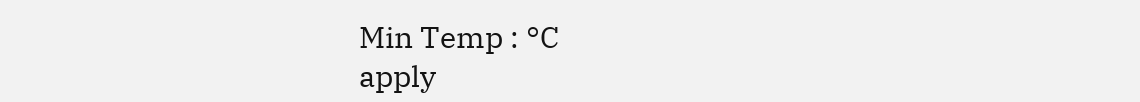Min Temp : °C
apply